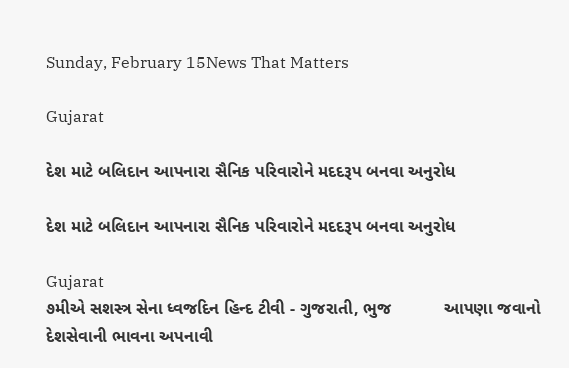Sunday, February 15News That Matters

Gujarat

દેશ માટે બલિદાન આપનારા સૈનિક પરિવારોને મદદરૂપ બનવા અનુરોધ

દેશ માટે બલિદાન આપનારા સૈનિક પરિવારોને મદદરૂપ બનવા અનુરોધ

Gujarat
૭મીએ સશસ્ત્ર સેના ધ્વજદિન હિન્દ ટીવી - ગુજરાતી, ભુજ           આપણા જવાનો દેશસેવાની ભાવના અપનાવી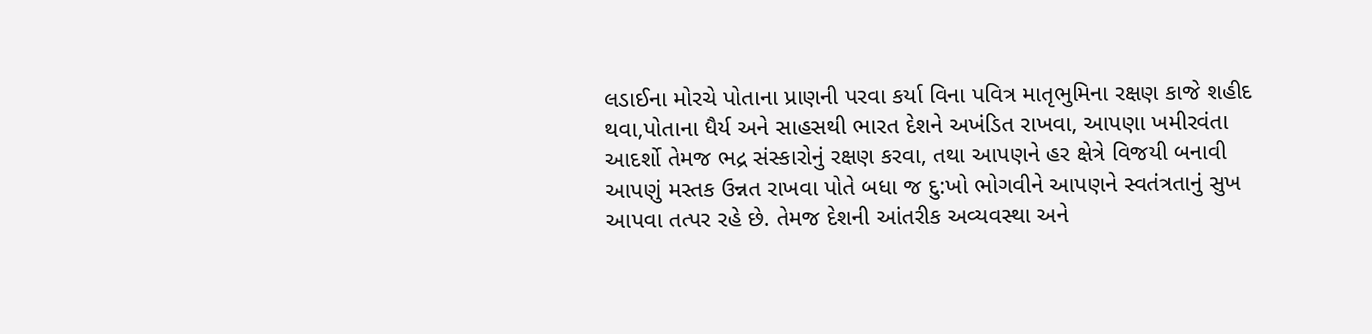લડાઈના મોરચે પોતાના પ્રાણની પરવા કર્યા વિના પવિત્ર માતૃભુમિના રક્ષણ કાજે શહીદ થવા,પોતાના ધૈર્ય અને સાહસથી ભારત દેશને અખંડિત રાખવા, આપણા ખમીરવંતા આદર્શો તેમજ ભદ્ર સંસ્કારોનું રક્ષણ કરવા, તથા આપણને હર ક્ષેત્રે વિજયી બનાવી આપણું મસ્તક ઉન્નત રાખવા પોતે બધા જ દુ:ખો ભોગવીને આપણને સ્વતંત્રતાનું સુખ આપવા તત્પર રહે છે. તેમજ દેશની આંતરીક અવ્યવસ્થા અને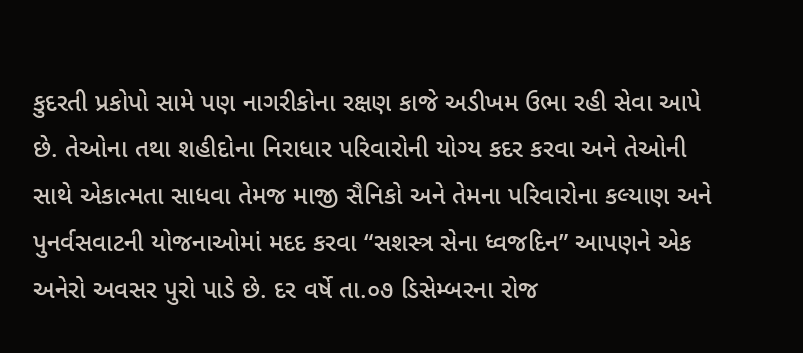કુદરતી પ્રકોપો સામે પણ નાગરીકોના રક્ષણ કાજે અડીખમ ઉભા રહી સેવા આપે છે. તેઓના તથા શહીદોના નિરાધાર પરિવારોની યોગ્ય કદર કરવા અને તેઓની સાથે એકાત્મતા સાધવા તેમજ માજી સૈનિકો અને તેમના પરિવારોના કલ્યાણ અને પુનર્વસવાટની યોજનાઓમાં મદદ કરવા “સશસ્ત્ર સેના ધ્વજદિન” આપણને એક અનેરો અવસર પુરો પાડે છે. દર વર્ષે તા.૦૭ ડિસેમ્બરના રોજ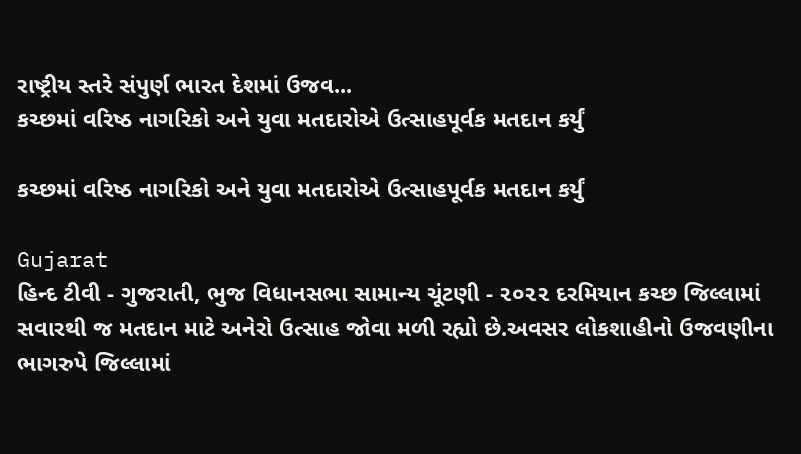રાષ્ટ્રીય સ્તરે સંપુર્ણ ભારત દેશમાં ઉજવ...
કચ્છમાં વરિષ્ઠ નાગરિકો અને યુવા મતદારોએ ઉત્સાહપૂર્વક મતદાન કર્યું

કચ્છમાં વરિષ્ઠ નાગરિકો અને યુવા મતદારોએ ઉત્સાહપૂર્વક મતદાન કર્યું

Gujarat
હિન્દ ટીવી - ગુજરાતી, ભુજ વિધાનસભા સામાન્ય ચૂંટણી - ૨૦૨૨ દરમિયાન કચ્છ જિલ્લામાં સવારથી જ મતદાન માટે અનેરો ઉત્સાહ જોવા મળી રહ્યો છે.અવસર લોકશાહીનો ઉજવણીના ભાગરુપે જિલ્લામાં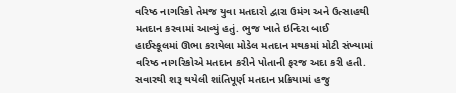વરિષ્ઠ નાગરિકો તેમજ યુવા મતદારો દ્વારા ઉમંગ અને ઉત્સાહથી મતદાન કરવામાં આવ્યું હતું. ભુજ ખાતે ઇન્દિરા બાઈ હાઈસ્કૂલમાં ઊભા કરાયેલા મોડેલ મતદાન મથકમાં મોટી સંખ્યામાં વરિષ્ઠ નાગરિકોએ મતદાન કરીને પોતાની ફરજ અદા કરી હતી. સવારથી શરૂ થયેલી શાંતિપૂર્ણ મતદાન પ્રક્રિયામાં હજુ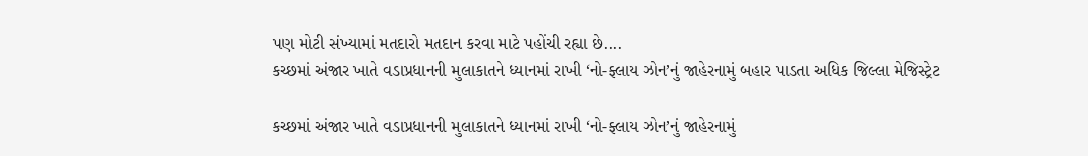પણ મોટી સંખ્યામાં મતદારો મતદાન કરવા માટે પહોંચી રહ્યા છે....
કચ્છમાં અંજાર ખાતે વડાપ્રધાનની મુલાકાતને ધ્યાનમાં રાખી ‘નો-ફ્લાય ઝોન’નું જાહેરનામું બહાર પાડતા અધિક જિલ્લા મેજિસ્ટ્રેટ

કચ્છમાં અંજાર ખાતે વડાપ્રધાનની મુલાકાતને ધ્યાનમાં રાખી ‘નો-ફ્લાય ઝોન’નું જાહેરનામું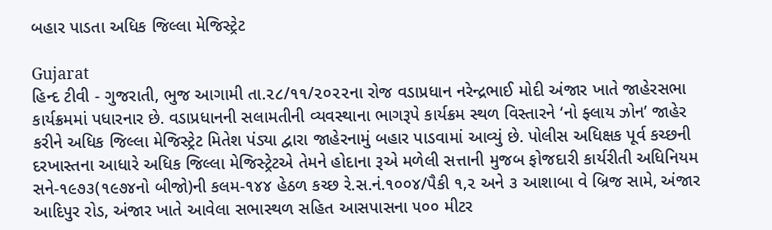બહાર પાડતા અધિક જિલ્લા મેજિસ્ટ્રેટ

Gujarat
હિન્દ ટીવી - ગુજરાતી, ભુજ આગામી તા.૨૮/૧૧/૨૦૨૨ના રોજ વડાપ્રધાન નરેન્દ્રભાઈ મોદી અંજાર ખાતે જાહેરસભા કાર્યક્રમમાં પધારનાર છે. વડાપ્રધાનની સલામતીની વ્યવસ્થાના ભાગરૂપે કાર્યક્રમ સ્થળ વિસ્તારને ‘નો ફ્લાય ઝોન’ જાહેર કરીને અધિક જિલ્લા મેજિસ્ટ્રેટ મિતેશ પંડ્યા દ્વારા જાહેરનામું બહાર પાડવામાં આવ્યું છે. પોલીસ અધિક્ષક પૂર્વ કચ્છની દરખાસ્તના આધારે અધિક જિલ્લા મેજિસ્ટ્રેટએ તેમને હોદાના રૂએ મળેલી સત્તાની મુજબ ફોજદારી કાર્યરીતી અધિનિયમ સને-૧૯૭૩(૧૯૭૪નો બીજો)ની કલમ-૧૪૪ હેઠળ કચ્છ રે.સ.નં.૧૦૦૪/પૈકી ૧,૨ અને ૩ આશાબા વે બ્રિજ સામે, અંજાર આદિપુર રોડ, અંજાર ખાતે આવેલા સભાસ્થળ સહિત આસપાસના ૫૦૦ મીટર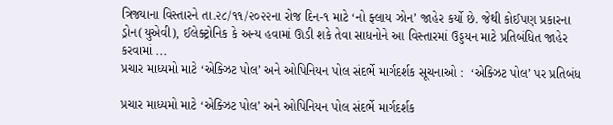ત્રિજ્યાના વિસ્તારને તા.૨૮/૧૧/૨૦૨૨ના રોજ દિન-૧ માટે ‘નો ફ્લાય ઝોન’ જાહેર કર્યો છે. જેથી કોઈપણ પ્રકારના ડ્રોન(યુએવી), ઈલેક્ટ્રોનિક કે અન્ય હવામાં ઊડી શકે તેવા સાધનોને આ વિસ્તારમાં ઉડ્ડયન માટે પ્રતિબંધિત જાહેર કરવામાં ...
પ્રચાર માધ્યમો માટે ‘એક્ઝિટ પોલ’ અને ઓપિનિયન પોલ સંદર્ભે માર્ગદર્શક સૂચનાઓ :  ‘એક્ઝિટ પોલ’ પર પ્રતિબંધ

પ્રચાર માધ્યમો માટે ‘એક્ઝિટ પોલ’ અને ઓપિનિયન પોલ સંદર્ભે માર્ગદર્શક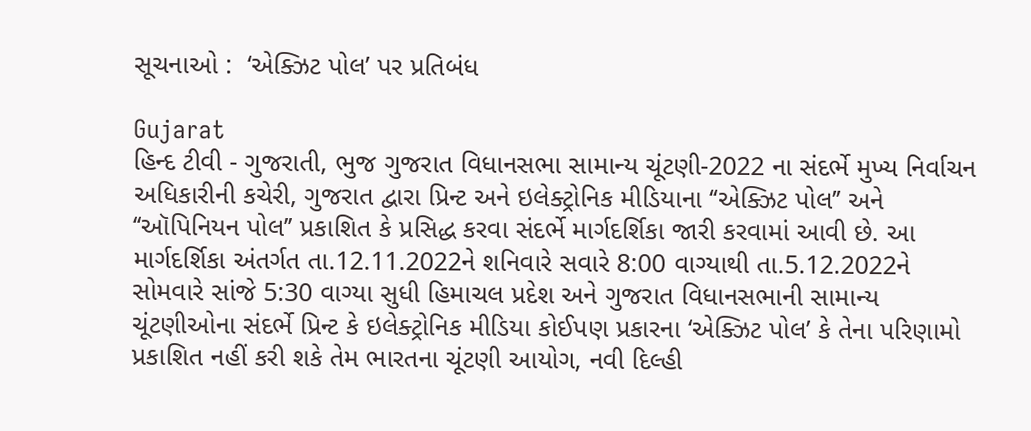સૂચનાઓ :  ‘એક્ઝિટ પોલ’ પર પ્રતિબંધ

Gujarat
હિન્દ ટીવી - ગુજરાતી, ભુજ ગુજરાત વિધાનસભા સામાન્ય ચૂંટણી-2022 ના સંદર્ભે મુખ્ય નિર્વાચન અધિકારીની કચેરી, ગુજરાત દ્વારા પ્રિન્ટ અને ઇલેક્ટ્રોનિક મીડિયાના ‘‘એક્ઝિટ પોલ’’ અને ‘‘ઑપિનિયન પોલ’’ પ્રકાશિત કે પ્રસિદ્ધ કરવા સંદર્ભે માર્ગદર્શિકા જારી કરવામાં આવી છે. આ માર્ગદર્શિકા અંતર્ગત તા.12.11.2022ને શનિવારે સવારે 8:00 વાગ્યાથી તા.5.12.2022ને સોમવારે સાંજે 5:30 વાગ્યા સુધી હિમાચલ પ્રદેશ અને ગુજરાત વિધાનસભાની સામાન્ય ચૂંટણીઓના સંદર્ભે પ્રિન્ટ કે ઇલેક્ટ્રોનિક મીડિયા કોઈપણ પ્રકારના ‘એક્ઝિટ પોલ’ કે તેના પરિણામો પ્રકાશિત નહીં કરી શકે તેમ ભારતના ચૂંટણી આયોગ, નવી દિલ્હી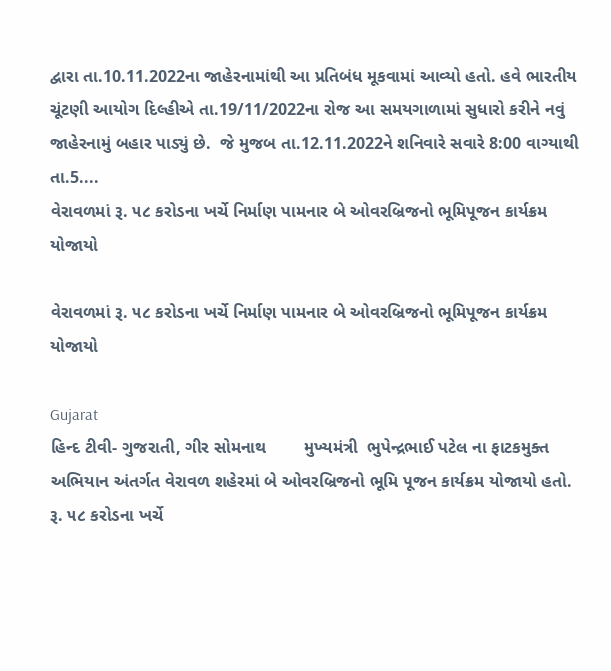દ્વારા તા.10.11.2022ના જાહેરનામાંથી આ પ્રતિબંધ મૂકવામાં આવ્યો હતો. હવે ભારતીય ચૂંટણી આયોગ દિલ્હીએ તા.19/11/2022ના રોજ આ સમયગાળામાં સુધારો કરીને નવું જાહેરનામું બહાર પાડ્યું છે.  જે મુજબ તા.12.11.2022ને શનિવારે સવારે 8:00 વાગ્યાથી તા.5....
વેરાવળમાં રૂ. ૫૮ કરોડના ખર્ચે નિર્માણ પામનાર બે ઓવરબ્રિજનો ભૂમિપૂજન કાર્યક્રમ યોજાયો

વેરાવળમાં રૂ. ૫૮ કરોડના ખર્ચે નિર્માણ પામનાર બે ઓવરબ્રિજનો ભૂમિપૂજન કાર્યક્રમ યોજાયો

Gujarat
હિન્દ ટીવી- ગુજરાતી, ગીર સોમનાથ        મુખ્યમંત્રી  ભુપેન્દ્રભાઈ પટેલ ના ફાટકમુક્ત અભિયાન અંતર્ગત વેરાવળ શહેરમાં બે ઓવરબ્રિજનો ભૂમિ પૂજન કાર્યક્રમ યોજાયો હતો. રૂ. ૫૮ કરોડના ખર્ચે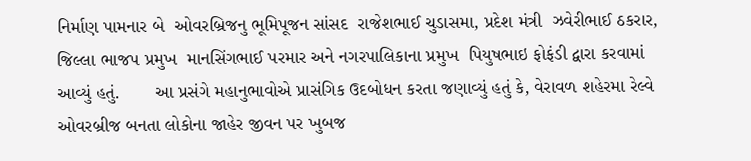નિર્માણ પામનાર બે  ઓવરબ્રિજનુ ભૂમિપૂજન સાંસદ  રાજેશભાઈ ચુડાસમા, પ્રદેશ મંત્રી  ઝવેરીભાઈ ઠકરાર, જિલ્લા ભાજપ પ્રમુખ  માનસિંગભાઈ પરમાર અને નગરપાલિકાના પ્રમુખ  પિયુષભાઇ ફોફંડી દ્વારા કરવામાં આવ્યું હતું.       આ પ્રસંગે મહાનુભાવોએ પ્રાસંગિક ઉદબોધન કરતા જણાવ્યું હતું કે, વેરાવળ શહેરમા રેલ્વે ઓવરબ્રીજ બનતા લોકોના જાહેર જીવન પર ખુબજ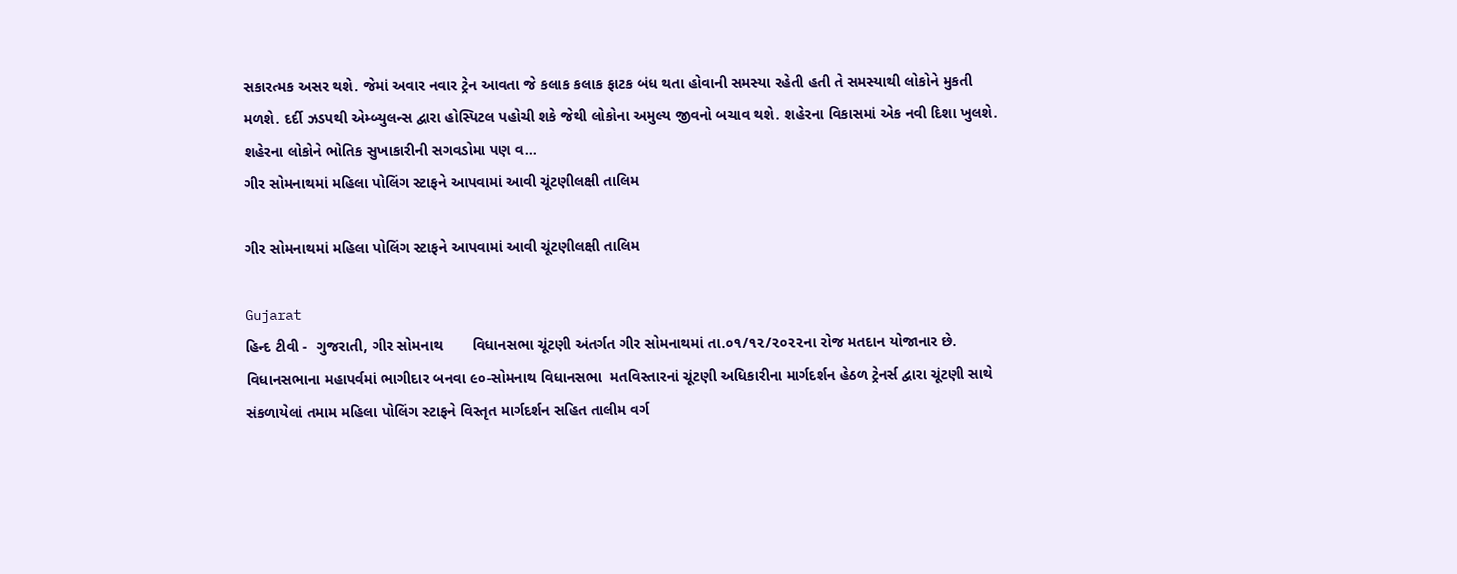સકારત્મક અસર થશે. જેમાં અવાર નવાર ટ્રેન આવતા જે કલાક કલાક ફાટક બંધ થતા હોવાની સમસ્યા રહેતી હતી તે સમસ્યાથી લોકોને મુકતી મળશે. દર્દી ઝડપથી એમ્બ્યુલન્સ દ્વારા હોસ્પિટલ પહોચી શકે જેથી લોકોના અમુલ્ય જીવનો બચાવ થશે. શહેરના વિકાસમાં એક નવી દિશા ખુલશે. શહેરના લોકોને ભોતિક સુખાકારીની સગવડોમા પણ વ...
ગીર સોમનાથમાં મહિલા પોલિંગ સ્ટાફને આપવામાં આવી ચૂંટણીલક્ષી તાલિમ

ગીર સોમનાથમાં મહિલા પોલિંગ સ્ટાફને આપવામાં આવી ચૂંટણીલક્ષી તાલિમ

Gujarat
હિન્દ ટીવી -  ગુજરાતી, ગીર સોમનાથ       વિધાનસભા ચૂંટણી અંતર્ગત ગીર સોમનાથમાં તા.૦૧/૧૨/૨૦૨૨ના રોજ મતદાન યોજાનાર છે. વિધાનસભાના મહાપર્વમાં ભાગીદાર બનવા ૯૦-સોમનાથ વિધાનસભા  મતવિસ્તારનાં ચૂંટણી અધિકારીના માર્ગદર્શન હેઠળ ટ્રેનર્સ દ્વારા ચૂંટણી સાથે સંકળાયેલાં તમામ મહિલા પોલિંગ સ્ટાફને વિસ્તૃત માર્ગદર્શન સહિત તાલીમ વર્ગ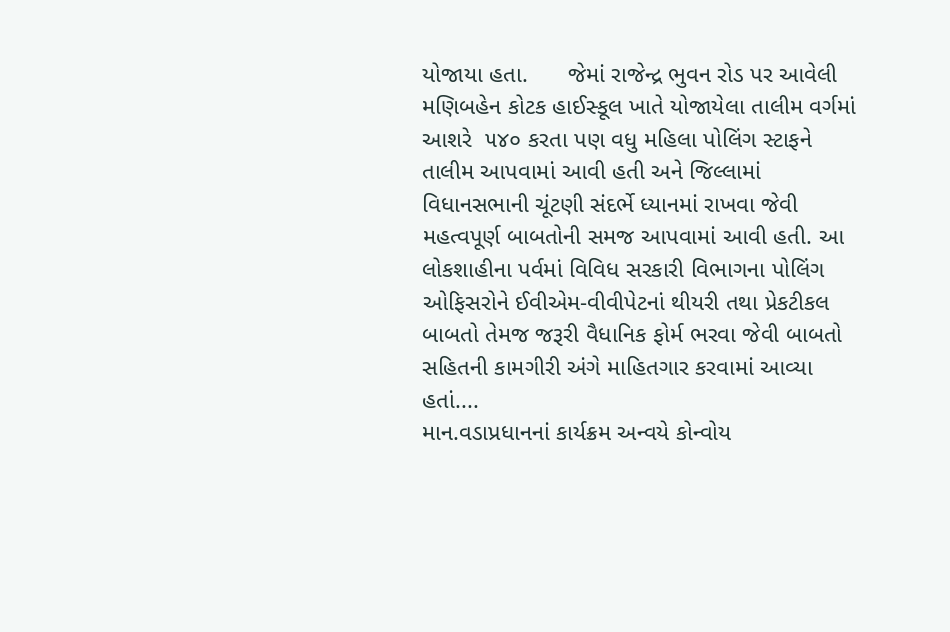યોજાયા હતા.      જેમાં રાજેન્દ્ર ભુવન રોડ પર આવેલી મણિબહેન કોટક હાઈસ્કૂલ ખાતે યોજાયેલા તાલીમ વર્ગમાં આશરે  ૫૪૦ કરતા પણ વધુ મહિલા પોલિંગ સ્ટાફને તાલીમ આપવામાં આવી હતી અને જિલ્લામાં વિધાનસભાની ચૂંટણી સંદર્ભે ધ્યાનમાં રાખવા જેવી મહત્વપૂર્ણ બાબતોની સમજ આપવામાં આવી હતી. આ લોકશાહીના પર્વમાં વિવિધ સરકારી વિભાગના પોલિંગ ઓફિસરોને ઈવીએમ-વીવીપેટનાં થીયરી તથા પ્રેકટીકલ બાબતો તેમજ જરૂરી વૈધાનિક ફોર્મ ભરવા જેવી બાબતો સહિતની કામગીરી અંગે માહિતગાર કરવામાં આવ્યા હતાં....
માન.વડાપ્રધાનનાં કાર્યક્રમ અન્વયે કોન્વોય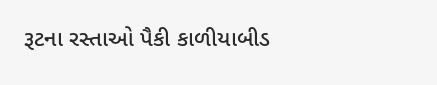રૂટના રસ્તાઓ પૈકી કાળીયાબીડ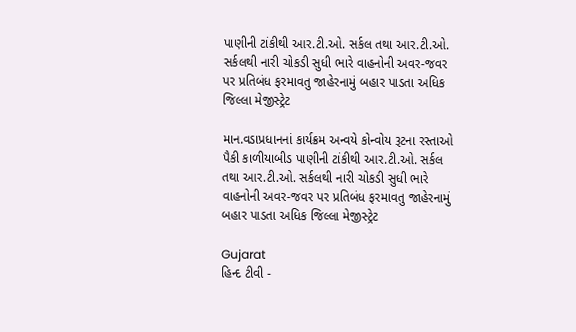પાણીની ટાંકીથી આર.ટી.ઓ. સર્કલ તથા આર.ટી.ઓ. સર્કલથી નારી ચોકડી સુધી ભારે વાહનોની અવર-જવર પર પ્રતિબંધ ફરમાવતુ જાહેરનામું બહાર પાડતા અધિક જિલ્લા મેજીસ્ટ્રેટ

માન.વડાપ્રધાનનાં કાર્યક્રમ અન્વયે કોન્વોય રૂટના રસ્તાઓ પૈકી કાળીયાબીડ પાણીની ટાંકીથી આર.ટી.ઓ. સર્કલ તથા આર.ટી.ઓ. સર્કલથી નારી ચોકડી સુધી ભારે વાહનોની અવર-જવર પર પ્રતિબંધ ફરમાવતુ જાહેરનામું બહાર પાડતા અધિક જિલ્લા મેજીસ્ટ્રેટ

Gujarat
હિન્દ ટીવી -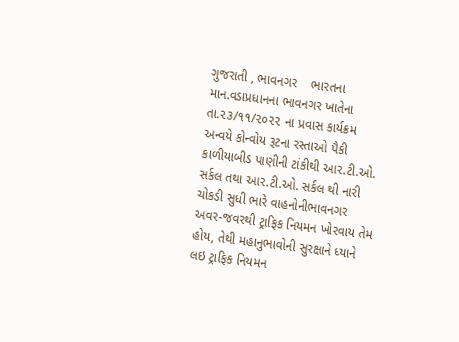ગુજરાતી , ભાવનગર    ભારતના માન.વડાપ્રધાનના ભાવનગર ખાતેના તા.૨૩/૧૧/૨૦૨૨ ના પ્રવાસ કાર્યક્રમ અન્વયે કોન્વોય રૂટના રસ્તાઓ પૈકી કાળીયાબીડ પાણીની ટાંકીથી આર.ટી.ઓ. સર્કલ તથા આર.ટી.ઓ. સર્કલ થી નારી ચોકડી સુધી ભારે વાહનોનીભાવનગર અવર-જવરથી ટ્રાફિક નિયમન ખોરવાય તેમ હોય, તેથી મહાનુભાવોની સુરક્ષાને ધ્યાને લઇ ટ્રાફિક નિયમન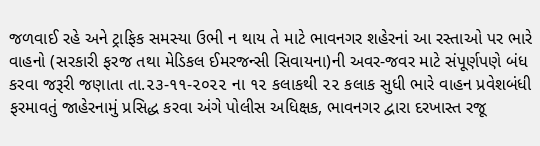જળવાઈ રહે અને ટ્રાફિક સમસ્યા ઉભી ન થાય તે માટે ભાવનગર શહેરનાં આ રસ્તાઓ પર ભારે વાહનો (સરકારી ફરજ તથા મેડિકલ ઈમરજન્સી સિવાયના)ની અવર-જવર માટે સંપૂર્ણપણે બંધ કરવા જરૂરી જણાતા તા.૨૩-૧૧-૨૦૨૨ ના ૧૨ કલાકથી ૨૨ કલાક સુધી ભારે વાહન પ્રવેશબંધી ફરમાવતું જાહેરનામું પ્રસિદ્ધ કરવા અંગે પોલીસ અધિક્ષક, ભાવનગર દ્વારા દરખાસ્ત રજૂ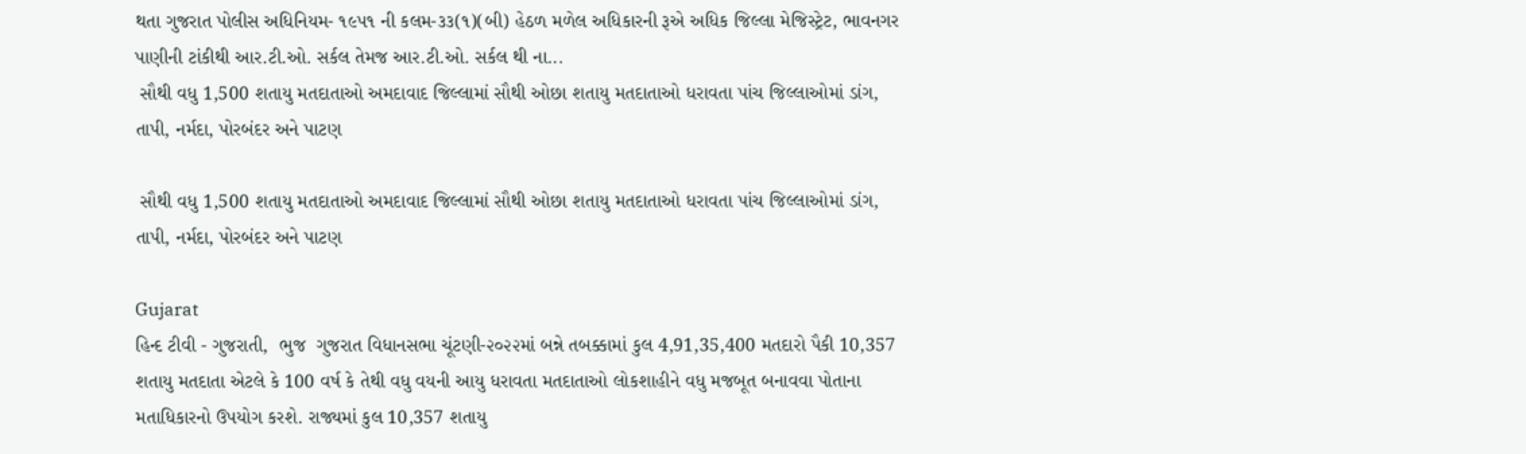થતા ગુજરાત પોલીસ અધિનિયમ- ૧૯૫૧ ની કલમ-૩૩(૧)(બી) હેઠળ મળેલ અધિકારની રૂએ અધિક જિલ્લા મેજિસ્ટ્રેટ, ભાવનગર પાણીની ટાંકીથી આર.ટી.ઓ. સર્કલ તેમજ આર.ટી.ઓ. સર્કલ થી ના...
 સૌથી વધુ 1,500 શતાયુ મતદાતાઓ અમદાવાદ જિલ્લામાં સૌથી ઓછા શતાયુ મતદાતાઓ ધરાવતા પાંચ જિલ્લાઓમાં ડાંગ, તાપી, નર્મદા, પોરબંદર અને પાટણ

 સૌથી વધુ 1,500 શતાયુ મતદાતાઓ અમદાવાદ જિલ્લામાં સૌથી ઓછા શતાયુ મતદાતાઓ ધરાવતા પાંચ જિલ્લાઓમાં ડાંગ, તાપી, નર્મદા, પોરબંદર અને પાટણ

Gujarat
હિન્દ ટીવી - ગુજરાતી,  ભુજ  ગુજરાત વિધાનસભા ચૂંટણી-૨૦૨૨માં બન્ને તબક્કામાં કુલ 4,91,35,400 મતદારો પૈકી 10,357 શતાયુ મતદાતા એટલે કે 100 વર્ષ કે તેથી વધુ વયની આયુ ધરાવતા મતદાતાઓ લોકશાહીને વધુ મજબૂત બનાવવા પોતાના મતાધિકારનો ઉપયોગ કરશે. રાજ્યમાં કુલ 10,357 શતાયુ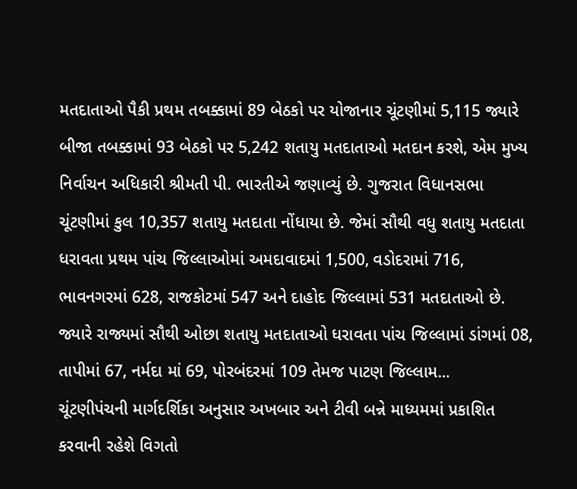મતદાતાઓ પૈકી પ્રથમ તબક્કામાં 89 બેઠકો પર યોજાનાર ચૂંટણીમાં 5,115 જ્યારે બીજા તબક્કામાં 93 બેઠકો પર 5,242 શતાયુ મતદાતાઓ મતદાન કરશે, એમ મુખ્ય નિર્વાચન અધિકારી શ્રીમતી પી. ભારતીએ જણાવ્યું છે. ગુજરાત વિધાનસભા ચૂંટણીમાં કુલ 10,357 શતાયુ મતદાતા નોંધાયા છે. જેમાં સૌથી વધુ શતાયુ મતદાતા ધરાવતા પ્રથમ પાંચ જિલ્લાઓમાં અમદાવાદમાં 1,500, વડોદરામાં 716, ભાવનગરમાં 628, રાજકોટમાં 547 અને દાહોદ જિલ્લામાં 531 મતદાતાઓ છે. જ્યારે રાજ્યમાં સૌથી ઓછા શતાયુ મતદાતાઓ ધરાવતા પાંચ જિલ્લામાં ડાંગમાં 08, તાપીમાં 67, નર્મદા માં 69, પોરબંદરમાં 109 તેમજ પાટણ જિલ્લામ...
ચૂંટણીપંચની માર્ગદર્શિકા અનુસાર અખબાર અને ટીવી બન્ને માધ્યમમાં પ્રકાશિત કરવાની રહેશે વિગતો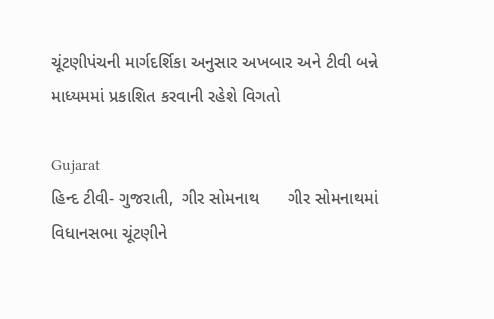ચૂંટણીપંચની માર્ગદર્શિકા અનુસાર અખબાર અને ટીવી બન્ને માધ્યમમાં પ્રકાશિત કરવાની રહેશે વિગતો

Gujarat
હિન્દ ટીવી- ગુજરાતી,  ગીર સોમનાથ      ગીર સોમનાથમાં વિધાનસભા ચૂંટણીને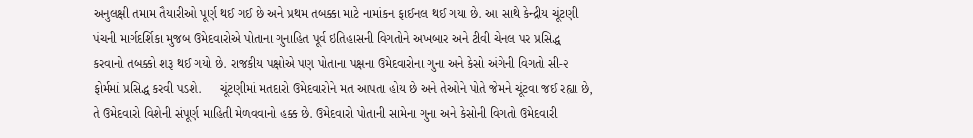અનુલક્ષી તમામ તૈયારીઓ પૂર્ણ થઈ ગઈ છે અને પ્રથમ તબક્કા માટે નામાંકન ફાઈનલ થઈ ગયા છે. આ સાથે કેન્દ્રીય ચૂંટણી પંચની માર્ગદર્શિકા મુજબ ઉમેદવારોએ પોતાના ગુનાહિત પૂર્વ ઇતિહાસની વિગતોને અખબાર અને ટીવી ચેનલ પર પ્રસિદ્ધ કરવાનો તબક્કો શરૂ થઈ ગયો છે. રાજકીય પક્ષોએ પણ પોતાના પક્ષના ઉમેદવારોના ગુના અને કેસો અંગેની વિગતો સી-૨ ફોર્મમાં પ્રસિદ્ધ કરવી પડશે.     ચૂંટણીમાં મતદારો ઉમેદવારોને મત આપતા હોય છે અને તેઓને પોતે જેમને ચૂંટવા જઈ રહ્યા છે, તે ઉમેદવારો વિશેની સંપૂર્ણ માહિતી મેળવવાનો હક્ક છે. ઉમેદવારો પોતાની સામેના ગુના અને કેસોની વિગતો ઉમેદવારી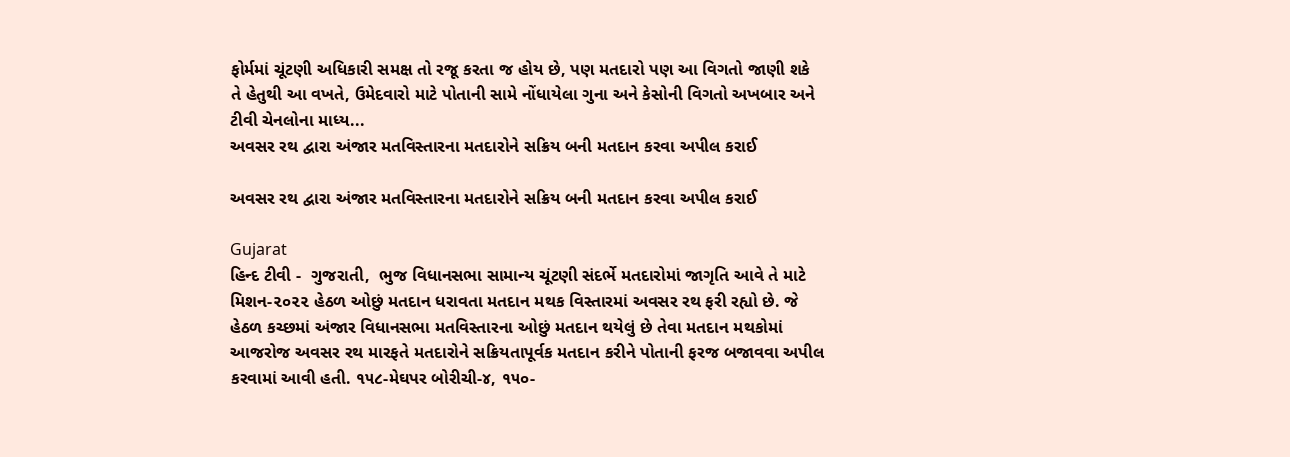ફોર્મમાં ચૂંટણી અધિકારી સમક્ષ તો રજૂ કરતા જ હોય છે, પણ મતદારો પણ આ વિગતો જાણી શકે તે હેતુથી આ વખતે, ઉમેદવારો માટે પોતાની સામે નોંધાયેલા ગુના અને કેસોની વિગતો અખબાર અને ટીવી ચેનલોના માધ્ય...
અવસર રથ દ્વારા અંજાર મતવિસ્તારના મતદારોને સક્રિય બની મતદાન કરવા અપીલ કરાઈ

અવસર રથ દ્વારા અંજાર મતવિસ્તારના મતદારોને સક્રિય બની મતદાન કરવા અપીલ કરાઈ

Gujarat
હિન્દ ટીવી -  ગુજરાતી,  ભુજ વિધાનસભા સામાન્ય ચૂંટણી સંદર્ભે મતદારોમાં જાગૃતિ આવે તે માટે મિશન-૨૦૨૨ હેઠળ ઓછું મતદાન ધરાવતા મતદાન મથક વિસ્તારમાં અવસર રથ ફરી રહ્યો છે. જે હેઠળ કચ્છમાં અંજાર વિધાનસભા મતવિસ્તારના ઓછું મતદાન થયેલું છે તેવા મતદાન મથકોમાં આજરોજ અવસર રથ મારફતે મતદારોને સક્રિયતાપૂર્વક મતદાન કરીને પોતાની ફરજ બજાવવા અપીલ કરવામાં આવી હતી. ૧૫૮-મેઘપર બોરીચી-૪, ૧૫૦-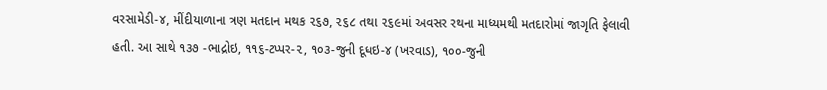વરસામેડી-૪, મીંદીયાળાના ત્રણ મતદાન મથક ૨૬૭, ૨૬૮ તથા ૨૬૯માં અવસર રથના માધ્યમથી મતદારોમાં જાગૃતિ ફેલાવી હતી. આ સાથે ૧૩૭ -ભાદ્રોઇ, ૧૧૬-ટપ્પર-૨, ૧૦૩-જુની દૂધઇ-૪ (ખરવાડ), ૧૦૦-જુની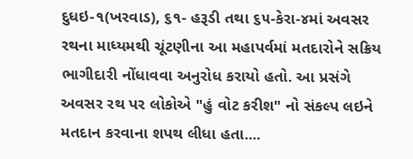દુધઇ-૧(ખરવાડ), ૬૧- હરૂડી તથા ૬૫-કેરા-૪માં અવસર રથના માધ્યમથી ચૂંટણીના આ મહાપર્વમાં મતદારોને સક્રિય ભાગીદારી નોંધાવવા અનુરોધ કરાયો હતો. આ પ્રસંગે અવસર રથ પર લોકોએ "હું વોટ કરીશ" નો સંકલ્પ લઇને મતદાન કરવાના શપથ લીધા હતા....